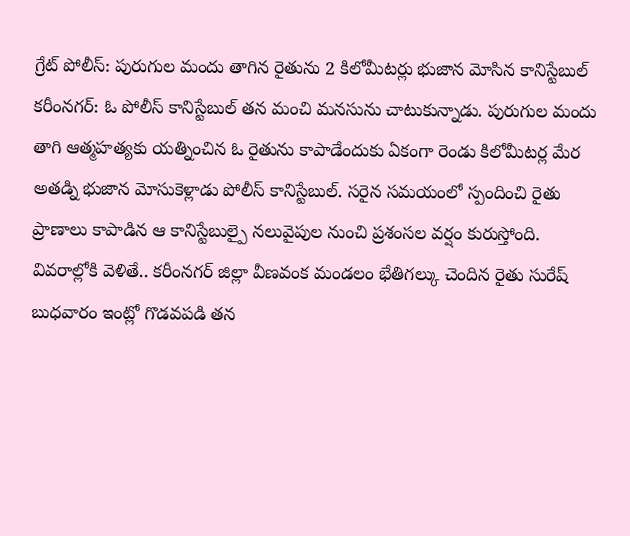గ్రేట్ పోలీస్: పురుగుల మందు తాగిన రైతును 2 కిలోమీటర్లు భుజాన మోసిన కానిస్టేబుల్
కరీంనగర్: ఓ పోలీస్ కానిస్టేబుల్ తన మంచి మనసును చాటుకున్నాడు. పురుగుల మందు తాగి ఆత్మహత్యకు యత్నించిన ఓ రైతును కాపాడేందుకు ఏకంగా రెండు కిలోమీటర్ల మేర అతడ్ని భుజాన మోసుకెళ్లాడు పోలీస్ కానిస్టేబుల్. సరైన సమయంలో స్పందించి రైతు ప్రాణాలు కాపాడిన ఆ కానిస్టేబుల్పై నలువైపుల నుంచి ప్రశంసల వర్షం కురుస్తోంది.
వివరాల్లోకి వెళితే.. కరీంనగర్ జిల్లా వీణవంక మండలం భేతిగల్కు చెందిన రైతు సురేష్ బుధవారం ఇంట్లో గొడవపడి తన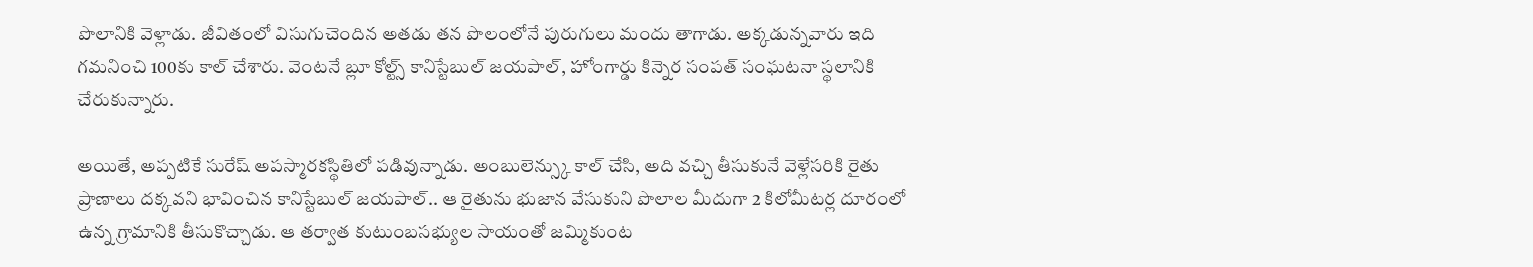పొలానికి వెళ్లాడు. జీవితంలో విసుగుచెందిన అతడు తన పొలంలోనే పురుగులు మందు తాగాడు. అక్కడున్నవారు ఇది గమనించి 100కు కాల్ చేశారు. వెంటనే బ్లూ కోల్ట్స్ కానిస్టేబుల్ జయపాల్, హోంగార్డు కిన్నెర సంపత్ సంఘటనా స్థలానికి చేరుకున్నారు.

అయితే, అప్పటికే సురేష్ అపస్మారకస్థితిలో పడివున్నాడు. అంబులెన్స్కు కాల్ చేసి, అది వచ్చి తీసుకునే వెళ్లేసరికి రైతు ప్రాణాలు దక్కవని భావించిన కానిస్టేబుల్ జయపాల్.. ఆ రైతును భుజాన వేసుకుని పొలాల మీదుగా 2 కిలోమీటర్ల దూరంలో ఉన్న గ్రామానికి తీసుకొచ్చాడు. ఆ తర్వాత కుటుంబసభ్యుల సాయంతో జమ్మికుంట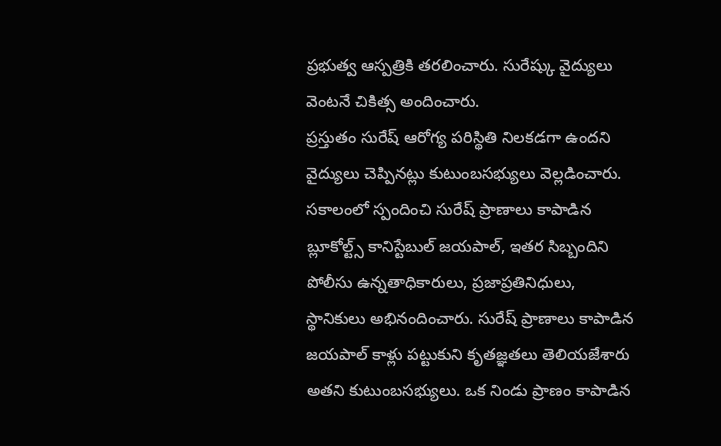ప్రభుత్వ ఆస్పత్రికి తరలించారు. సురేష్కు వైద్యులు వెంటనే చికిత్స అందించారు.
ప్రస్తుతం సురేష్ ఆరోగ్య పరిస్థితి నిలకడగా ఉందని వైద్యులు చెప్పినట్లు కుటుంబసభ్యులు వెల్లడించారు. సకాలంలో స్పందించి సురేష్ ప్రాణాలు కాపాడిన బ్లూకోల్ట్స్ కానిస్టేబుల్ జయపాల్, ఇతర సిబ్బందిని పోలీసు ఉన్నతాధికారులు, ప్రజాప్రతినిధులు, స్థానికులు అభినందించారు. సురేష్ ప్రాణాలు కాపాడిన జయపాల్ కాళ్లు పట్టుకుని కృతజ్ఞతలు తెలియజేశారు అతని కుటుంబసభ్యులు. ఒక నిండు ప్రాణం కాపాడిన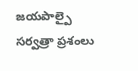జయపాల్పై సర్వత్రా ప్రశంలు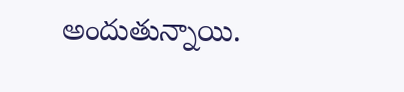అందుతున్నాయి.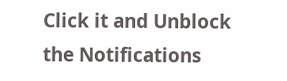Click it and Unblock the Notifications